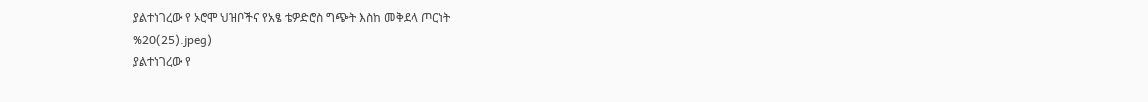ያልተነገረው የ ኦሮሞ ህዝቦችና የአፄ ቴዎድሮስ ግጭት እስከ መቅደላ ጦርነት
%20(25).jpeg)
ያልተነገረው የ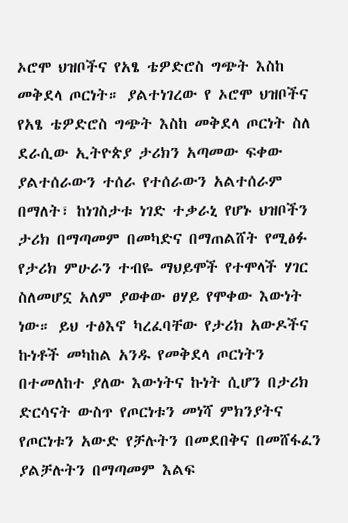ኦሮሞ ህዝቦችና የአፄ ቴዎድሮስ ግጭት እስከ መቅደላ ጦርነት። ያልተነገረው የ ኦሮሞ ህዝቦችና የአፄ ቴዎድሮስ ግጭት እስከ መቅደላ ጦርነት ስለ ደራሲው ኢትዮጵያ ታሪክን አጣመው ፍቀው ያልተሰራውን ተሰራ የተሰራውን አልተሰራም በማለት፣ ከነገስታቱ ነገድ ተቃራኒ የሆኑ ህዝቦችን ታሪክ በማጣመም በመካድና በማጠልሸት የሚፅፉ የታሪክ ምሁራን ተብዬ ማህይሞች የተሞላች ሃገር ስለመሆኗ አለም ያወቀው ፀሃይ የሞቀው እውነት ነው። ይህ ተፅእኖ ካረፈባቸው የታሪክ አውዶችና ኩነቶች መካከል አንዱ የመቅደላ ጦርነትን በተመለከተ ያለው እውነትና ኩነት ሲሆን በታሪክ ድርሳናት ውስጥ የጦርነቱን መነሻ ምክንያትና የጦርነቱን አውድ የቻሉትን በመደበቅና በመሸፋፈን ያልቻሉትን በማጣመም እልፍ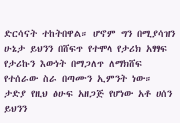ድርሳናት ተከትበዋል። ሆኖም ግን በሚያሳዝን ሁኔታ ይህንን በሸፍጥ የተሞላ የታሪክ አፃፃፍ የታሪኩን እውነት በማጋለጥ ለማክሸፍ የተሰራው ስራ በጣሙን ኢምንት ነው። ታድያ የዚህ ፅሁፍ አዘጋጅ የሆነው አቶ ሀሰን ይህንን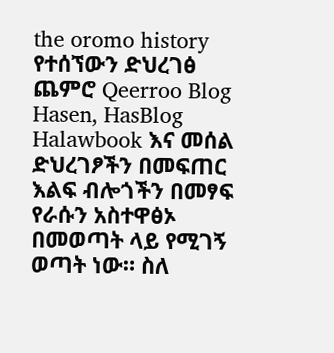the oromo history የተሰኘውን ድህረገፅ ጨምሮ Qeerroo Blog Hasen, HasBlog Halawbook እና መሰል ድህረገፆችን በመፍጠር እልፍ ብሎጎችን በመፃፍ የራሱን አስተዋፅኦ በመወጣት ላይ የሚገኝ ወጣት ነው። ስለ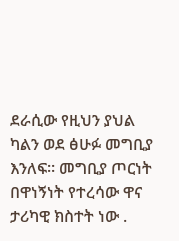ደራሲው የዚህን ያህል ካልን ወደ ፅሁፉ መግቢያ እንለፍ። መግቢያ ጦርነት በዋነኝነት የተረሳው ዋና ታሪካዊ ክስተት ነው .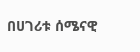በሀገሪቱ ሰሜናዊ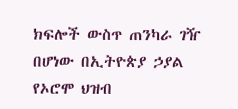ክፍሎች ውስጥ ጠንካራ ገዥ በሆነው በኢትዮጵያ ኃያል የኦሮሞ ህዝብ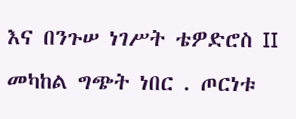እና በንጉሠ ነገሥት ቴዎድሮስ II መካከል ግጭት ነበር . ጦርነቱ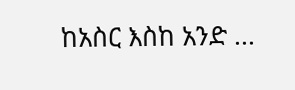ከአስር እስከ አንድ ...